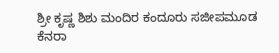ಶ್ರೀ ಕೃಷ್ಣ ಶಿಶು ಮಂದಿರ ಕಂದೂರು ಸಜೀಪಮೂಡ ಕೆನರಾ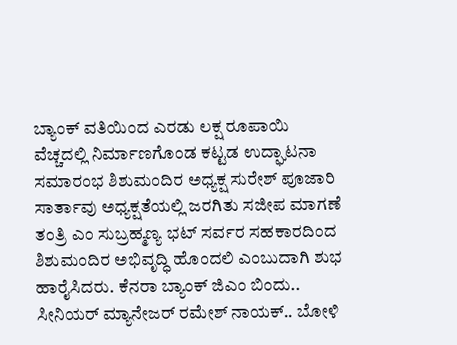ಬ್ಯಾಂಕ್ ವತಿಯಿಂದ ಎರಡು ಲಕ್ಷ ರೂಪಾಯಿ ವೆಚ್ಚದಲ್ಲಿ ನಿರ್ಮಾಣಗೊಂಡ ಕಟ್ಟಡ ಉದ್ಘಾಟನಾ ಸಮಾರಂಭ ಶಿಶುಮಂದಿರ ಅಧ್ಯಕ್ಷ ಸುರೇಶ್ ಪೂಜಾರಿ ಸಾರ್ತಾವು ಅಧ್ಯಕ್ಷತೆಯಲ್ಲಿ ಜರಗಿತು ಸಜೀಪ ಮಾಗಣೆ ತಂತ್ರಿ ಎಂ ಸುಬ್ರಹ್ಮಣ್ಯ ಭಟ್ ಸರ್ವರ ಸಹಕಾರದಿಂದ ಶಿಶುಮಂದಿರ ಅಭಿವೃದ್ಧಿ ಹೊಂದಲಿ ಎಂಬುದಾಗಿ ಶುಭ ಹಾರೈಸಿದರು. ಕೆನರಾ ಬ್ಯಾಂಕ್ ಜಿಎಂ ಬಿಂದು.. ಸೀನಿಯರ್ ಮ್ಯಾನೇಜರ್ ರಮೇಶ್ ನಾಯಕ್.. ಬೋಳಿ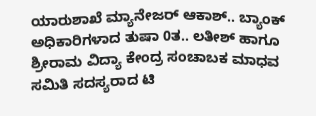ಯಾರುಶಾಖೆ ಮ್ಯಾನೇಜರ್ ಆಕಾಶ್.. ಬ್ಯಾಂಕ್ ಅಧಿಕಾರಿಗಳಾದ ತುಷಾ 0ತ.. ಲತೀಶ್ ಹಾಗೂ ಶ್ರೀರಾಮ ವಿದ್ಯಾ ಕೇಂದ್ರ ಸಂಚಾಬಕ ಮಾಧವ ಸಮಿತಿ ಸದಸ್ಯರಾದ ಟಿ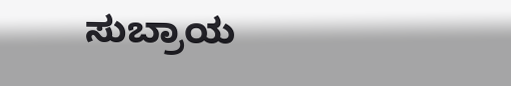ಸುಬ್ರಾಯ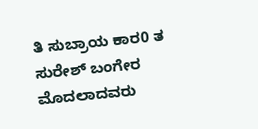ತಿ ಸುಬ್ರಾಯ ಕಾರ0 ತ ಸುರೇಶ್ ಬಂಗೇರ ಮೊದಲಾದವರು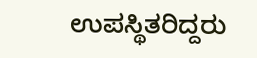ಉಪಸ್ಥಿತರಿದ್ದರು